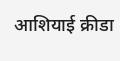आशियाई क्रीडा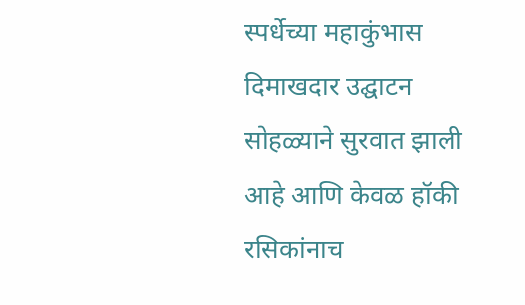स्पर्धेच्या महाकुंभास दिमाखदार उद्घाटन सोहळ्याने सुरवात झाली आहे आणि केवळ हॉकी रसिकांनाच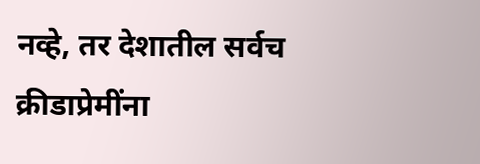नव्हे, तर देशातील सर्वच क्रीडाप्रेमींना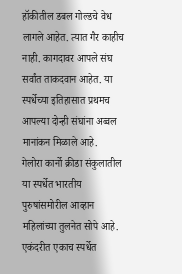हॉकीतील डबल गोल्डचे वेध लागले आहेत. त्यात गैर काहीच नाही. कागदावर आपले संघ सर्वांत ताकदवान आहेत. या स्पर्धेच्या इतिहासात प्रथमच आपल्या दोन्ही संघांना अव्वल मानांकन मिळाले आहे.
गेलोरा कार्नो क्रीडा संकुलातील या स्पर्धेत भारतीय पुरुषांसमोरील आव्हान महिलांच्या तुलनेत सोपे आहे. एकंदरीत एकाच स्पर्धेत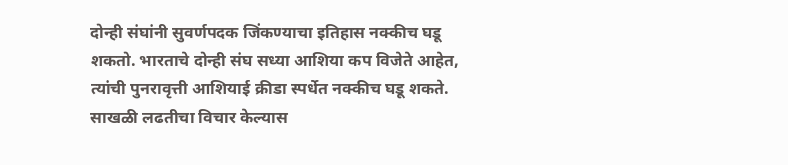दोन्ही संघांनी सुवर्णपदक जिंकण्याचा इतिहास नक्कीच घडू शकतो. भारताचे दोन्ही संघ सध्या आशिया कप विजेते आहेत, त्यांची पुनरावृत्ती आशियाई क्रीडा स्पर्धेत नक्कीच घडू शकते.
साखळी लढतीचा विचार केल्यास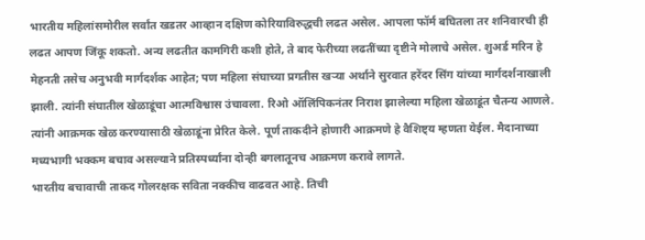भारतीय महिलांसमोरील सर्वांत खडतर आव्हान दक्षिण कोरियाविरुद्धची लढत असेल. आपला फॉर्म बघितला तर शनिवारची ही लढत आपण जिंकू शकतो. अन्य लढतीत कामगिरी कशी होते, ते बाद फेरीच्या लढतींच्या दृष्टीने मोलाचे असेल. शुअर्ड मरिन हे मेहनती तसेच अनुभवी मार्गदर्शक आहेत; पण महिला संघाच्या प्रगतीस खऱ्या अर्थाने सुरवात हरेंदर सिंग यांच्या मार्गदर्शनाखाली झाली. त्यांनी संघातील खेळाडूंचा आत्मविश्वास उंचावला. रिओ ऑलिंपिकनंतर निराश झालेल्या महिला खेळाडूंत चैतन्य आणले. त्यांनी आक्रमक खेळ करण्यासाठी खेळाडूंना प्रेरित केले. पूर्ण ताकदीने होणारी आक्रमणे हे वैशिष्ट्य म्हणता येईल. मैदानाच्या मध्यभागी भक्कम बचाव असल्याने प्रतिस्पर्ध्यांना दोन्ही बगलातूनच आक्रमण करावे लागते.
भारतीय बचावाची ताकद गोलरक्षक सविता नक्कीच वाढवत आहे. तिची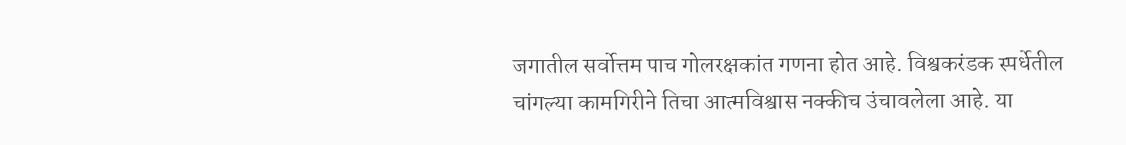जगातील सर्वोत्तम पाच गोलरक्षकांत गणना होत आहे. विश्वकरंडक स्पर्धेतील चांगल्या कामगिरीने तिचा आत्मविश्वास नक्कीच उंचावलेला आहे. या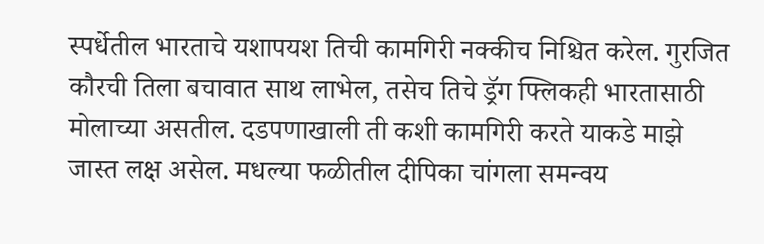स्पर्धेतील भारताचे यशापयश तिची कामगिरी नक्कीच निश्चित करेल. गुरजित कौरची तिला बचावात साथ लाभेल, तसेच तिचे ड्रॅग फ्लिकही भारतासाठी मोलाच्या असतील. दडपणाखाली ती कशी कामगिरी करते याकडे माझे जास्त लक्ष असेल. मधल्या फळीतील दीपिका चांगला समन्वय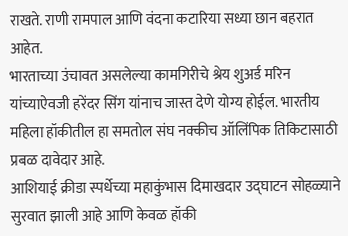राखते. राणी रामपाल आणि वंदना कटारिया सध्या छान बहरात आहेत.
भारताच्या उंचावत असलेल्या कामगिरीचे श्रेय शुअर्ड मरिन यांच्याऐवजी हरेंदर सिंग यांनाच जास्त देणे योग्य होईल. भारतीय महिला हॉकीतील हा समतोल संघ नक्कीच ऑलिंपिक तिकिटासाठी प्रबळ दावेदार आहे.
आशियाई क्रीडा स्पर्धेच्या महाकुंभास दिमाखदार उद्घाटन सोहळ्याने सुरवात झाली आहे आणि केवळ हॉकी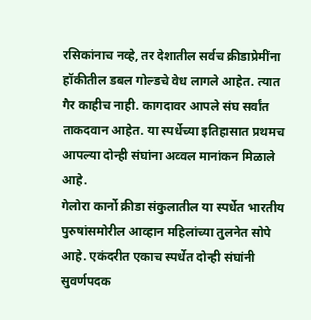रसिकांनाच नव्हे, तर देशातील सर्वच क्रीडाप्रेमींना हॉकीतील डबल गोल्डचे वेध लागले आहेत. त्यात गैर काहीच नाही. कागदावर आपले संघ सर्वांत ताकदवान आहेत. या स्पर्धेच्या इतिहासात प्रथमच आपल्या दोन्ही संघांना अव्वल मानांकन मिळाले आहे.
गेलोरा कार्नो क्रीडा संकुलातील या स्पर्धेत भारतीय पुरुषांसमोरील आव्हान महिलांच्या तुलनेत सोपे आहे. एकंदरीत एकाच स्पर्धेत दोन्ही संघांनी सुवर्णपदक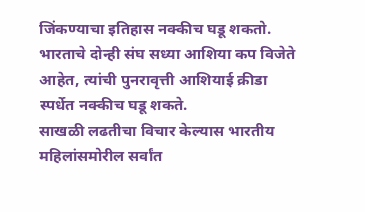जिंकण्याचा इतिहास नक्कीच घडू शकतो. भारताचे दोन्ही संघ सध्या आशिया कप विजेते आहेत, त्यांची पुनरावृत्ती आशियाई क्रीडा स्पर्धेत नक्कीच घडू शकते.
साखळी लढतीचा विचार केल्यास भारतीय महिलांसमोरील सर्वांत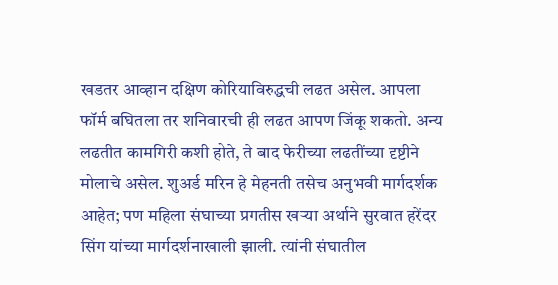खडतर आव्हान दक्षिण कोरियाविरुद्धची लढत असेल. आपला फॉर्म बघितला तर शनिवारची ही लढत आपण जिंकू शकतो. अन्य लढतीत कामगिरी कशी होते, ते बाद फेरीच्या लढतींच्या दृष्टीने मोलाचे असेल. शुअर्ड मरिन हे मेहनती तसेच अनुभवी मार्गदर्शक आहेत; पण महिला संघाच्या प्रगतीस खऱ्या अर्थाने सुरवात हरेंदर सिंग यांच्या मार्गदर्शनाखाली झाली. त्यांनी संघातील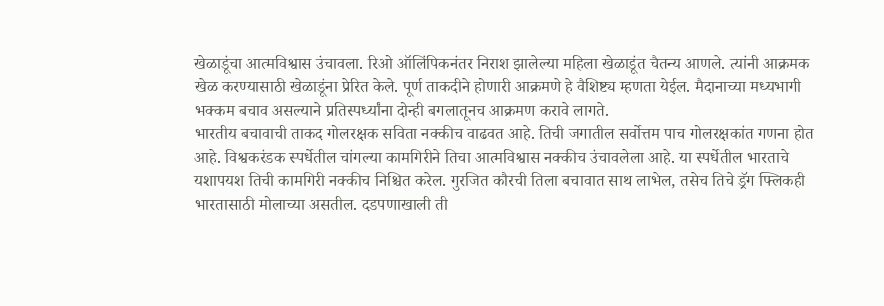खेळाडूंचा आत्मविश्वास उंचावला. रिओ ऑलिंपिकनंतर निराश झालेल्या महिला खेळाडूंत चैतन्य आणले. त्यांनी आक्रमक खेळ करण्यासाठी खेळाडूंना प्रेरित केले. पूर्ण ताकदीने होणारी आक्रमणे हे वैशिष्ट्य म्हणता येईल. मैदानाच्या मध्यभागी भक्कम बचाव असल्याने प्रतिस्पर्ध्यांना दोन्ही बगलातूनच आक्रमण करावे लागते.
भारतीय बचावाची ताकद गोलरक्षक सविता नक्कीच वाढवत आहे. तिची जगातील सर्वोत्तम पाच गोलरक्षकांत गणना होत आहे. विश्वकरंडक स्पर्धेतील चांगल्या कामगिरीने तिचा आत्मविश्वास नक्कीच उंचावलेला आहे. या स्पर्धेतील भारताचे यशापयश तिची कामगिरी नक्कीच निश्चित करेल. गुरजित कौरची तिला बचावात साथ लाभेल, तसेच तिचे ड्रॅग फ्लिकही भारतासाठी मोलाच्या असतील. दडपणाखाली ती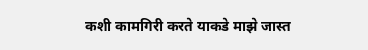कशी कामगिरी करते याकडे माझे जास्त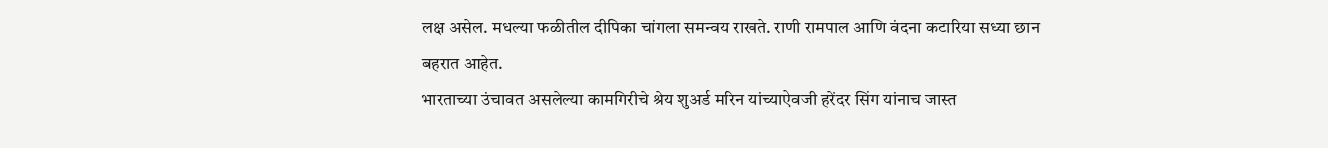लक्ष असेल. मधल्या फळीतील दीपिका चांगला समन्वय राखते. राणी रामपाल आणि वंदना कटारिया सध्या छान बहरात आहेत.
भारताच्या उंचावत असलेल्या कामगिरीचे श्रेय शुअर्ड मरिन यांच्याऐवजी हरेंदर सिंग यांनाच जास्त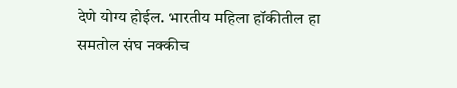देणे योग्य होईल. भारतीय महिला हॉकीतील हा समतोल संघ नक्कीच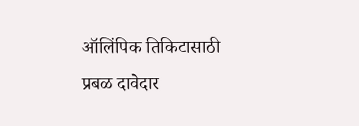ऑलिंपिक तिकिटासाठी प्रबळ दावेदार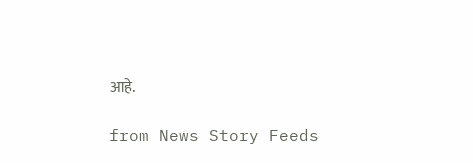आहे.

from News Story Feeds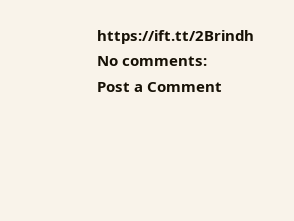https://ift.tt/2Brindh
No comments:
Post a Comment